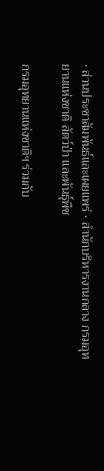• ส่วนประชาสัมพันธ์และเผยแพร่ • สำนักบริหารงานกลาง กรมอุทยานแห่งชาติ สัตว์ป่า และพันธุ์พืช

กรมอุทยานแห่งชาติฯ ร่วมกับ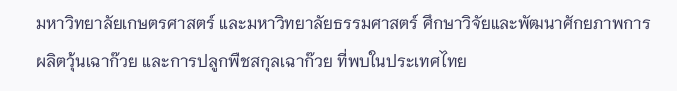มหาวิทยาลัยเกษตรศาสตร์ และมหาวิทยาลัยธรรมศาสตร์ ศึกษาวิจัยและพัฒนาศักยภาพการผลิตวุ้นเฉาก๊วย และการปลูกพืชสกุลเฉาก๊วย ที่พบในประเทศไทย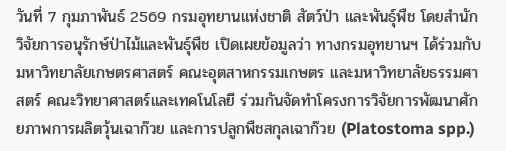วันที่ 7 กุมภาพันธ์ 2569 กรมอุทยานแห่งชาติ สัตว์ป่า และพันธุ์พืช โดยสำนักวิจัยการอนุรักษ์ป่าไม้และพันธุ์พืช เปิดเผยข้อมูลว่า ทางกรมอุทยานฯ ได้ร่วมกับมหาวิทยาลัยเกษตรศาสตร์ คณะอุตสาหกรรมเกษตร และมหาวิทยาลัยธรรมศาสตร์ คณะวิทยาศาสตร์และเทคโนโลยี ร่วมกันจัดทำโครงการวิจัยการพัฒนาศักยภาพการผลิตวุ้นเฉาก๊วย และการปลูกพืชสกุลเฉาก๊วย (Platostoma spp.)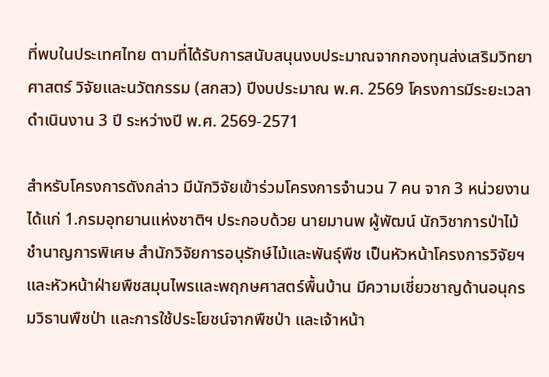ที่พบในประเทศไทย ตามที่ได้รับการสนับสนุนงบประมาณจากกองทุนส่งเสริมวิทยาศาสตร์ วิจัยและนวัตกรรม (สกสว) ปีงบประมาณ พ.ศ. 2569 โครงการมีระยะเวลาดำเนินงาน 3 ปี ระหว่างปี พ.ศ. 2569-2571

สำหรับโครงการดังกล่าว มีนักวิจัยเข้าร่วมโครงการจำนวน 7 คน จาก 3 หน่วยงาน ได้แก่ 1.กรมอุทยานแห่งชาติฯ ประกอบด้วย นายมานพ ผู้พัฒน์ นักวิชาการป่าไม้ชำนาญการพิเศษ สำนักวิจัยการอนุรักษ์ไม้และพันธุ์พืช เป็นหัวหน้าโครงการวิจัยฯ และหัวหน้าฝ่ายพืชสมุนไพรและพฤกษศาสตร์พื้นบ้าน มีความเชี่ยวชาญด้านอนุกรมวิธานพืชป่า และการใช้ประโยชน์จากพืชป่า และเจ้าหน้า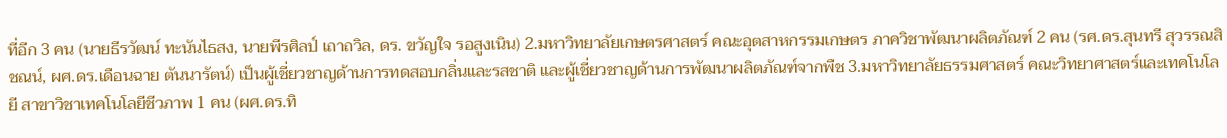ที่อีก 3 คน (นายธีรวัฒน์ ทะนันไธสง, นายพีรศิลป์ เถาถวิล, ดร. ขวัญใจ รอสูงเนิน) 2.มหาวิทยาลัยเกษตรศาสตร์ คณะอุตสาหกรรมเกษตร ภาควิชาพัฒนาผลิตภัณฑ์ 2 คน (รศ.ดร.สุนทรี สุวรรณสิชณน์, ผศ.ดร.เดือนฉาย ตันนารัตน์) เป็นผู้เชี่ยวชาญด้านการทดสอบกลิ่นและรสชาติ และผู้เชี่ยวชาญด้านการพัฒนาผลิตภัณฑ์จากพืช 3.มหาวิทยาลัยธรรมศาสตร์ คณะวิทยาศาสตร์และเทคโนโลยี สาขาวิชาเทคโนโลยีชีวภาพ 1 คน (ผศ.ดร.ทิ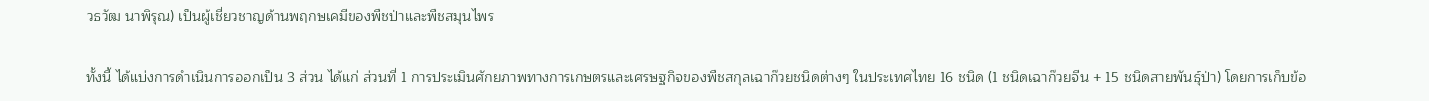วธวัฒ นาพิรุณ) เป็นผู้เชี่ยวชาญด้านพฤกษเคมีของพืชป่าและพืชสมุนไพร

ทั้งนี้ ได้แบ่งการดำเนินการออกเป็น 3 ส่วน ได้แก่ ส่วนที่ 1 การประเมินศักยภาพทางการเกษตรและเศรษฐกิจของพืชสกุลเฉาก๊วยชนิดต่างๆ ในประเทศไทย 16 ชนิด (1 ชนิดเฉาก๊วยจีน + 15 ชนิดสายพันธุ์ป่า) โดยการเก็บข้อ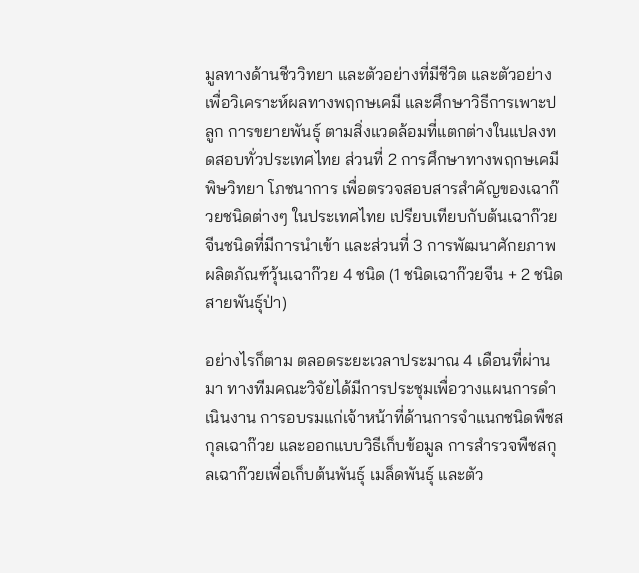มูลทางด้านชีววิทยา และตัวอย่างที่มีชีวิต และตัวอย่างเพื่อวิเคราะห์ผลทางพฤกษเคมี และศึกษาวิธีการเพาะปลูก การขยายพันธุ์ ตามสิ่งแวดล้อมที่แตกต่างในแปลงทดสอบทั่วประเทศไทย ส่วนที่ 2 การศึกษาทางพฤกษเคมี พิษวิทยา โภชนาการ เพื่อตรวจสอบสารสำคัญของเฉาก๊วยชนิดต่างๆ ในประเทศไทย เปรียบเทียบกับต้นเฉาก๊วยจีนชนิดที่มีการนำเข้า และส่วนที่ 3 การพัฒนาศักยภาพผลิตภัณฑ์วุ้นเฉาก๊วย 4 ชนิด (1 ชนิดเฉาก๊วยจีน + 2 ชนิดสายพันธุ์ป่า)

อย่างไรก็ตาม ตลอดระยะเวลาประมาณ 4 เดือนที่ผ่านมา ทางทีมคณะวิจัยได้มีการประชุมเพื่อวางแผนการดำเนินงาน การอบรมแก่เจ้าหน้าที่ด้านการจำแนกชนิดพืชสกุลเฉาก๊วย และออกแบบวิธีเก็บข้อมูล การสำรวจพืชสกุลเฉาก๊วยเพื่อเก็บต้นพันธุ์ เมล็ดพันธุ์ และตัว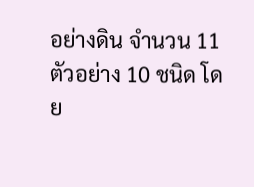อย่างดิน จำนวน 11 ตัวอย่าง 10 ชนิด โดย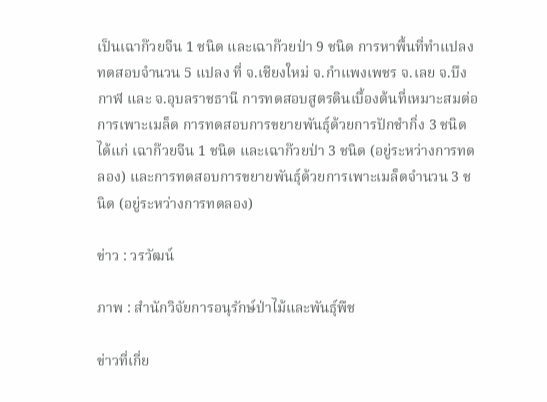เป็นเฉาก๊วยจีน 1 ชนิด และเฉาก๊วยป่า 9 ชนิด การหาพื้นที่ทำแปลงทดสอบจำนวน 5 แปลง ที่ จ.เชียงใหม่ จ.กำแพงเพชร จ.เลย จ.บึงกาฬ และ จ.อุบลราชธานี การทดสอบสูตรดินเบื้องต้นที่เหมาะสมต่อการเพาะเมล็ด การทดสอบการขยายพันธุ์ด้วยการปักชำกิ่ง 3 ชนิด ได้แก่ เฉาก๊วยจีน 1 ชนิด และเฉาก๊วยป่า 3 ชนิด (อยู่ระหว่างการทดลอง) และการทดสอบการขยายพันธุ์ด้วยการเพาะเมล็ดจำนวน 3 ชนิด (อยู่ระหว่างการทดลอง)

ข่าว : วรวัฒน์

ภาพ : สำนักวิจัยการอนุรักษ์ป่าไม้และพันธุ์พืช

ข่าวที่เกี่ย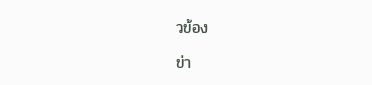วข้อง

ข่า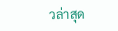วล่าสุด